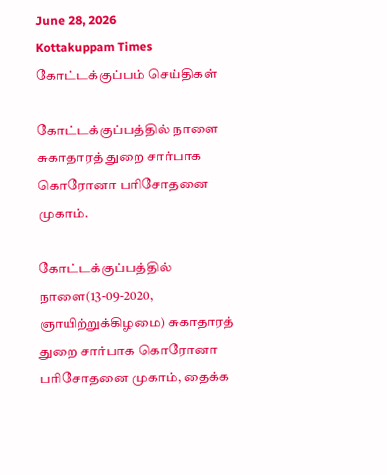June 28, 2026
Kottakuppam Times
கோட்டக்குப்பம் செய்திகள்

கோட்டக்குப்பத்தில் நாளை சுகாதாரத் துறை சார்பாக கொரோனா பரிசோதனை முகாம்.

கோட்டக்குப்பத்தில் நாளை(13-09-2020, ஞாயிற்றுக்கிழமை) சுகாதாரத் துறை சார்பாக கொரோனா பரிசோதனை முகாம், தைக்க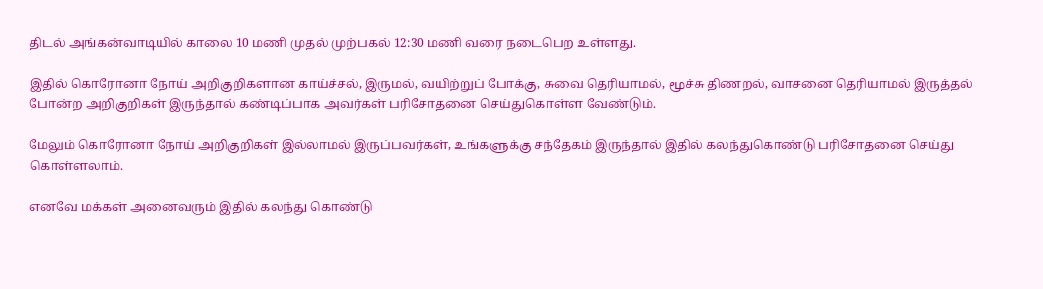திடல் அங்கன்வாடியில் காலை 10 மணி முதல் முற்பகல் 12:30 மணி வரை நடைபெற உள்ளது.

இதில் கொரோனா நோய் அறிகுறிகளான காய்ச்சல், இருமல், வயிற்றுப் போக்கு, சுவை தெரியாமல், மூச்சு திணறல், வாசனை தெரியாமல் இருத்தல் போன்ற அறிகுறிகள் இருந்தால் கண்டிப்பாக அவர்கள் பரிசோதனை செய்துகொள்ள வேண்டும்.

மேலும் கொரோனா நோய் அறிகுறிகள் இல்லாமல் இருப்பவர்கள், உங்களுக்கு சந்தேகம் இருந்தால் இதில் கலந்துகொண்டு பரிசோதனை செய்து கொள்ளலாம்.

எனவே மக்கள் அனைவரும் இதில் கலந்து கொண்டு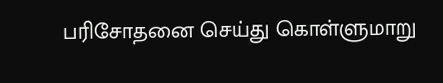பரிசோதனை செய்து கொள்ளுமாறு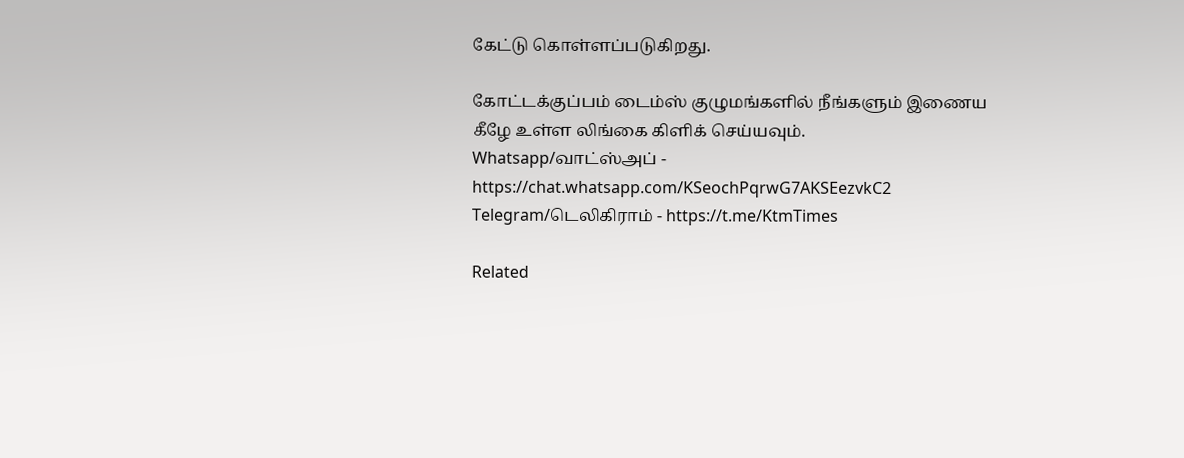கேட்டு கொள்ளப்படுகிறது.

கோட்டக்குப்பம் டைம்ஸ் குழுமங்களில் நீங்களும் இணைய கீழே உள்ள லிங்கை கிளிக் செய்யவும்.
Whatsapp/வாட்ஸ்அப் - https://chat.whatsapp.com/KSeochPqrwG7AKSEezvkC2
Telegram/டெலிகிராம் - https://t.me/KtmTimes

Related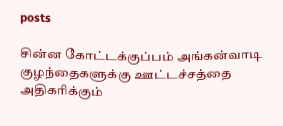posts

சின்ன கோட்டக்குப்பம் அங்கன்வாடி குழந்தைகளுக்கு ஊட்டச்சத்தை அதிகரிக்கும்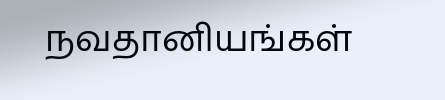நவதானியங்கள்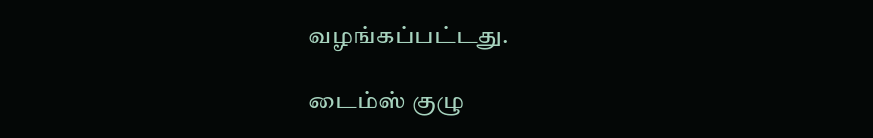வழங்கப்பட்டது.

டைம்ஸ் குழு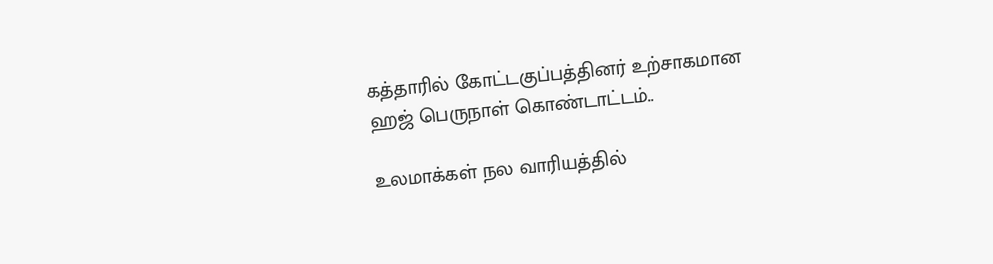கத்தாரில் கோட்டகுப்பத்தினர் உற்சாகமான ஹஜ் பெருநாள் கொண்டாட்டம்..

உலமாக்கள் நல வாரியத்தில்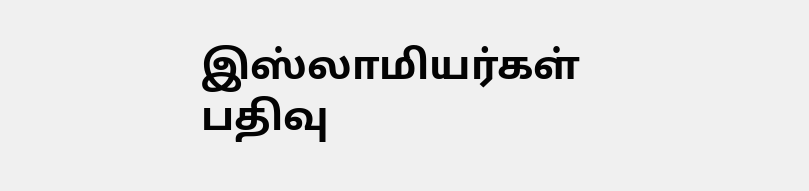இஸ்லாமியர்கள் பதிவு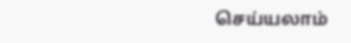செய்யலாம்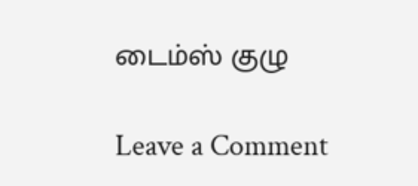டைம்ஸ் குழு

Leave a Comment